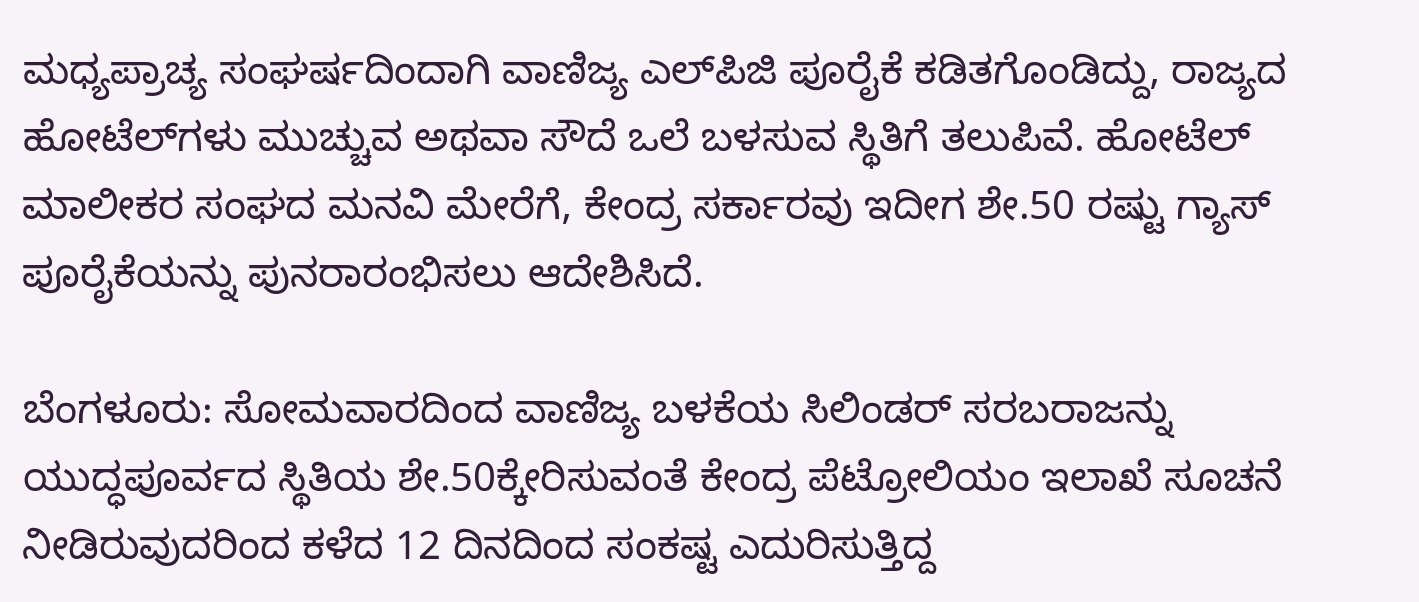ಮಧ್ಯಪ್ರಾಚ್ಯ ಸಂಘರ್ಷದಿಂದಾಗಿ ವಾಣಿಜ್ಯ ಎಲ್‌ಪಿಜಿ ಪೂರೈಕೆ ಕಡಿತಗೊಂಡಿದ್ದು, ರಾಜ್ಯದ ಹೋಟೆಲ್‌ಗಳು ಮುಚ್ಚುವ ಅಥವಾ ಸೌದೆ ಒಲೆ ಬಳಸುವ ಸ್ಥಿತಿಗೆ ತಲುಪಿವೆ. ಹೋಟೆಲ್‌ ಮಾಲೀಕರ ಸಂಘದ ಮನವಿ ಮೇರೆಗೆ, ಕೇಂದ್ರ ಸರ್ಕಾರವು ಇದೀಗ ಶೇ.50 ರಷ್ಟು ಗ್ಯಾಸ್‌ ಪೂರೈಕೆಯನ್ನು ಪುನರಾರಂಭಿಸಲು ಆದೇಶಿಸಿದೆ.

ಬೆಂಗಳೂರು: ಸೋಮವಾರದಿಂದ ವಾಣಿಜ್ಯ ಬಳಕೆಯ ಸಿಲಿಂಡರ್‌ ಸರಬರಾಜನ್ನು ಯುದ್ಧಪೂರ್ವದ ಸ್ಥಿತಿಯ ಶೇ.50ಕ್ಕೇರಿಸುವಂತೆ ಕೇಂದ್ರ ಪೆಟ್ರೋಲಿಯಂ ಇಲಾಖೆ ಸೂಚನೆ ನೀಡಿರುವುದರಿಂದ ಕಳೆದ 12 ದಿನದಿಂದ ಸಂಕಷ್ಟ ಎದುರಿಸುತ್ತಿದ್ದ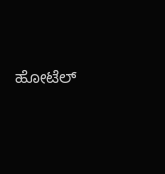ಹೋಟೆಲ್‌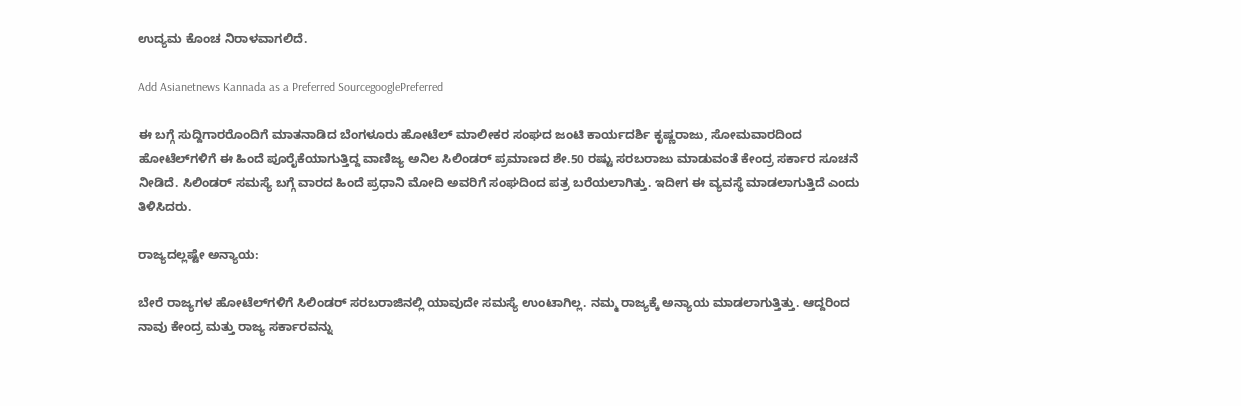ಉದ್ಯಮ ಕೊಂಚ ನಿರಾಳವಾಗಲಿದೆ.

Add Asianetnews Kannada as a Preferred SourcegooglePreferred

ಈ ಬಗ್ಗೆ ಸುದ್ದಿಗಾರರೊಂದಿಗೆ ಮಾತನಾಡಿದ ಬೆಂಗಳೂರು ಹೋಟೆಲ್‌ ಮಾಲೀಕರ ಸಂಘದ ಜಂಟಿ ಕಾರ್ಯದರ್ಶಿ ‌ಕೃಷ್ಣರಾಜು, ಸೋಮವಾರದಿಂದ ಹೋಟೆಲ್‌ಗಳಿಗೆ ಈ ಹಿಂದೆ ಪೂರೈಕೆಯಾಗುತ್ತಿದ್ದ ವಾಣಿಜ್ಯ ಅನಿಲ ಸಿಲಿಂಡರ್‌ ಪ್ರಮಾಣದ ಶೇ.50 ರಷ್ಟು ಸರಬರಾಜು ಮಾಡುವಂತೆ ಕೇಂದ್ರ ಸರ್ಕಾರ ಸೂಚನೆ ನೀಡಿದೆ. ಸಿಲಿಂಡರ್‌ ಸಮಸ್ಯೆ ಬಗ್ಗೆ ವಾರದ ಹಿಂದೆ ಪ್ರಧಾನಿ ಮೋದಿ ಅವರಿಗೆ ಸಂಘದಿಂದ ‌ಪತ್ರ ಬರೆಯಲಾಗಿತ್ತು. ಇದೀಗ ಈ ವ್ಯವಸ್ಥೆ ಮಾಡಲಾಗುತ್ತಿದೆ ಎಂದು ತಿಳಿಸಿದರು.

ರಾಜ್ಯದಲ್ಲಷ್ಟೇ ಅನ್ಯಾಯ:

ಬೇರೆ ರಾಜ್ಯಗಳ ಹೋಟೆಲ್‌ಗಳಿಗೆ ಸಿಲಿಂಡರ್‌ ಸರಬರಾಜಿನಲ್ಲಿ ಯಾವುದೇ ಸಮಸ್ಯೆ ಉಂಟಾಗಿಲ್ಲ. ನಮ್ಮ ರಾಜ್ಯಕ್ಕೆ ಅನ್ಯಾಯ ಮಾಡಲಾಗುತ್ತಿತ್ತು. ಆದ್ದರಿಂದ ನಾವು ಕೇಂದ್ರ ಮತ್ತು ರಾಜ್ಯ ಸರ್ಕಾರವನ್ನು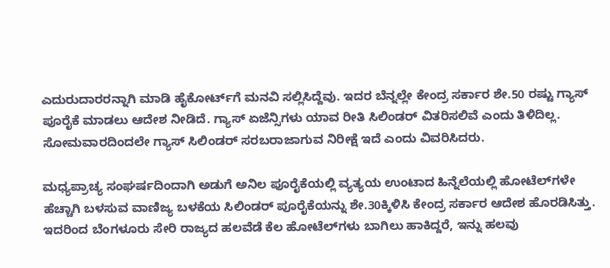ಎದುರುದಾರರನ್ನಾಗಿ ಮಾಡಿ ಹೈಕೋರ್ಟ್‌ಗೆ ಮನವಿ ಸಲ್ಲಿಸಿದ್ದೆವು. ಇದರ ಬೆನ್ನಲ್ಲೇ ಕೇಂದ್ರ ಸರ್ಕಾರ ಶೇ.50 ರಷ್ಟು ಗ್ಯಾಸ್‌ ಪೂರೈಕೆ ಮಾಡಲು ಆದೇಶ ನೀಡಿದೆ. ಗ್ಯಾಸ್ ಏಜೆನ್ಸಿಗಳು ಯಾವ ರೀತಿ ಸಿಲಿಂಡರ್‌ ವಿತರಿಸಲಿವೆ ಎಂದು ತಿಳಿದಿಲ್ಲ. ಸೋಮವಾರದಿಂದಲೇ ಗ್ಯಾಸ್‌ ಸಿಲಿಂಡರ್‌ ಸರಬರಾಜಾಗುವ ನಿರೀಕ್ಷೆ ಇದೆ ಎಂದು ವಿವರಿಸಿದರು.

ಮಧ್ಯಪ್ರಾಚ್ಯ ಸಂಘರ್ಷದಿಂದಾಗಿ ಅಡುಗೆ ಅನಿಲ ಪೂರೈಕೆಯಲ್ಲಿ ವ್ಯತ್ಯಯ ಉಂಟಾದ ಹಿನ್ನೆಲೆಯಲ್ಲಿ ಹೋಟೆಲ್‌ಗಳೇ ಹೆಚ್ಚಾಗಿ ಬಳಸುವ ವಾಣಿಜ್ಯ ಬಳಕೆಯ ಸಿಲಿಂಡರ್‌ ಪೂರೈಕೆಯನ್ನು ಶೇ.30ಕ್ಕಿಳಿಸಿ ಕೇಂದ್ರ ಸರ್ಕಾರ ಆದೇಶ ಹೊರಡಿಸಿತ್ತು. ಇದರಿಂದ ಬೆಂಗಳೂರು ಸೇರಿ ರಾಜ್ಯದ ಹಲವೆಡೆ ಕೆಲ ಹೋಟೆಲ್‌ಗಳು ಬಾಗಿಲು ಹಾಕಿದ್ದರೆ, ಇನ್ನು ಹಲವು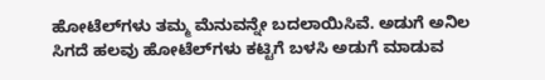ಹೋಟೆಲ್‌ಗಳು ತಮ್ಮ ಮೆನುವನ್ನೇ ಬದಲಾಯಿಸಿವೆ. ಅಡುಗೆ ಅನಿಲ ಸಿಗದೆ ಹಲವು ಹೋಟೆಲ್‌ಗಳು ಕಟ್ಟಿಗೆ ಬಳಸಿ ಅಡುಗೆ ಮಾಡುವ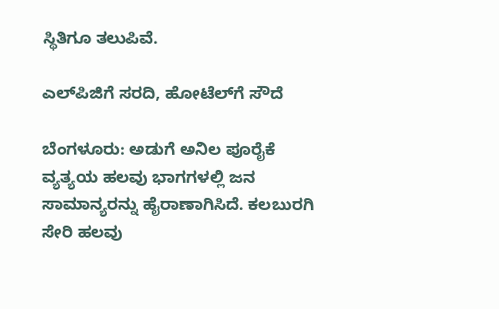ಸ್ಥಿತಿಗೂ ತಲುಪಿವೆ.

ಎಲ್‌ಪಿಜಿಗೆ ಸರದಿ, ಹೋಟೆಲ್‌ಗೆ ಸೌದೆ

ಬೆಂಗಳೂರು: ಅಡುಗೆ ಅನಿಲ ಪೂರೈಕೆ ವ್ಯತ್ಯಯ ಹಲವು ಭಾಗಗಳಲ್ಲಿ ಜನ ಸಾಮಾನ್ಯರನ್ನು ಹೈರಾಣಾಗಿಸಿದೆ. ಕಲಬುರಗಿ ಸೇರಿ ಹಲವು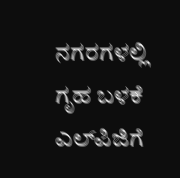ನಗರಗಳಲ್ಲಿ ಗೃಹ ಬಳಕೆ ಎಲ್‌ಪಿಜಿಗೆ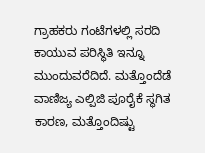ಗ್ರಾಹಕರು ಗಂಟೆಗಳಲ್ಲಿ ಸರದಿ ಕಾಯುವ ಪರಿಸ್ಥಿತಿ ಇನ್ನೂ ಮುಂದುವರೆದಿದೆ. ಮತ್ತೊಂದೆಡೆ ವಾಣಿಜ್ಯ ಎಲ್ಪಿಜಿ ಪೂರೈಕೆ ಸ್ಥಗಿತ ಕಾರಣ, ಮತ್ತೊಂದಿಷ್ಟು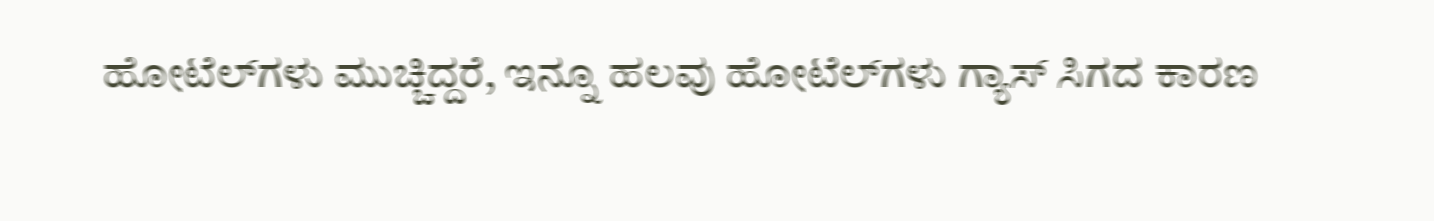ಹೋಟೆಲ್‌ಗಳು ಮುಚ್ಚಿದ್ದರೆ, ಇನ್ನೂ ಹಲವು ಹೋಟೆಲ್‌ಗಳು ಗ್ಯಾಸ್ ಸಿಗದ ಕಾರಣ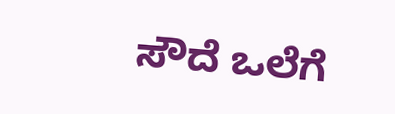ಸೌದೆ ಒಲೆಗೆ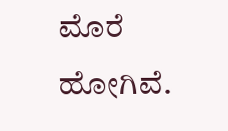ಮೊರೆ ಹೋಗಿವೆ.